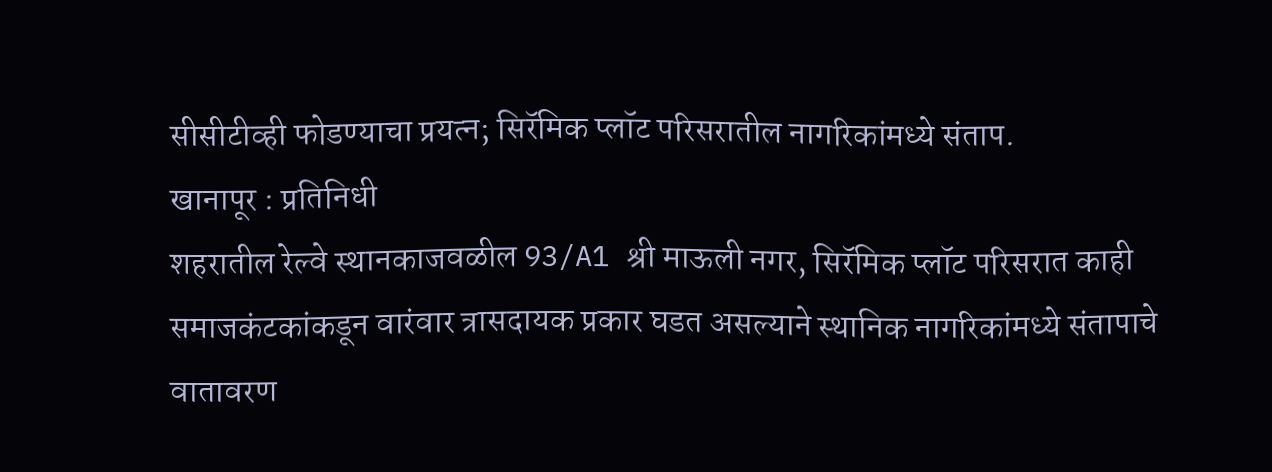सीसीटीव्ही फोडण्याचा प्रयत्न; सिरॅमिक प्लॉट परिसरातील नागरिकांमध्ये संताप.
खानापूर : प्रतिनिधी
शहरातील रेल्वे स्थानकाजवळील 93/A1 श्री माऊली नगर, सिरॅमिक प्लॉट परिसरात काही समाजकंटकांकडून वारंवार त्रासदायक प्रकार घडत असल्याने स्थानिक नागरिकांमध्ये संतापाचे वातावरण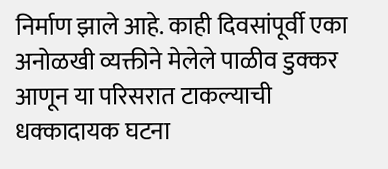निर्माण झाले आहे. काही दिवसांपूर्वी एका अनोळखी व्यक्तीने मेलेले पाळीव डुक्कर आणून या परिसरात टाकल्याची धक्कादायक घटना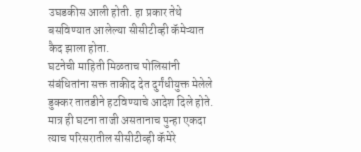उघडकीस आली होती. हा प्रकार तेथे बसविण्यात आलेल्या सीसीटीव्ही कॅमेऱ्यात कैद झाला होता.
घटनेची माहिती मिळताच पोलिसांनी संबंधितांना सक्त ताकीद देत दुर्गंधीयुक्त मेलेले डुक्कर तातडीने हटविण्याचे आदेश दिले होते. मात्र ही घटना ताजी असतानाच पुन्हा एकदा त्याच परिसरातील सीसीटीव्ही कॅमेरे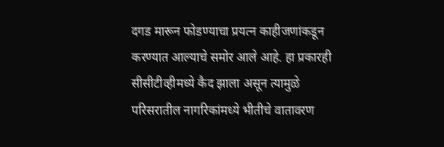दगड मारून फोडण्याचा प्रयत्न काहीजणांकडून करण्यात आल्याचे समोर आले आहे. हा प्रकारही सीसीटीव्हीमध्ये कैद झाला असून त्यामुळे परिसरातील नागरिकांमध्ये भीतीचे वातावरण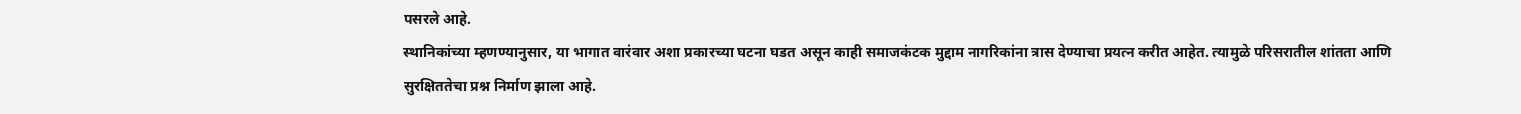पसरले आहे.
स्थानिकांच्या म्हणण्यानुसार, या भागात वारंवार अशा प्रकारच्या घटना घडत असून काही समाजकंटक मुद्दाम नागरिकांना त्रास देण्याचा प्रयत्न करीत आहेत. त्यामुळे परिसरातील शांतता आणि सुरक्षिततेचा प्रश्न निर्माण झाला आहे.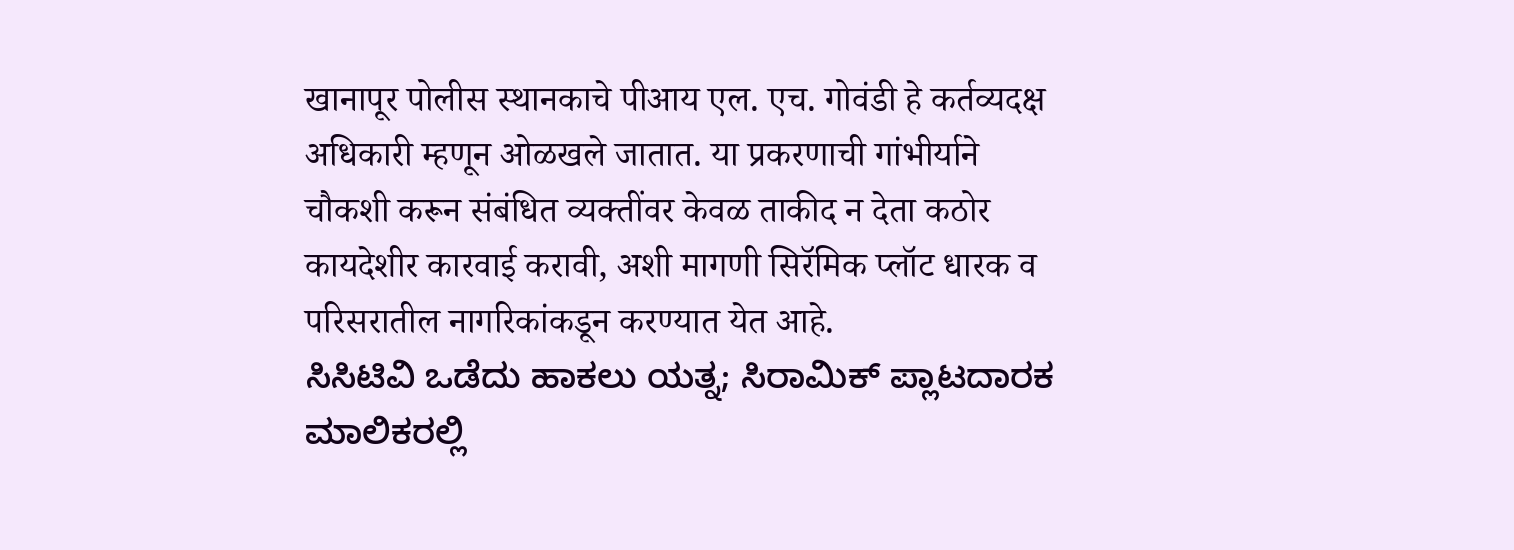खानापूर पोलीस स्थानकाचे पीआय एल. एच. गोवंडी हे कर्तव्यदक्ष अधिकारी म्हणून ओळखले जातात. या प्रकरणाची गांभीर्याने चौकशी करून संबंधित व्यक्तींवर केवळ ताकीद न देता कठोर कायदेशीर कारवाई करावी, अशी मागणी सिरॅमिक प्लॉट धारक व परिसरातील नागरिकांकडून करण्यात येत आहे.
ಸಿಸಿಟಿವಿ ಒಡೆದು ಹಾಕಲು ಯತ್ನ; ಸಿರಾಮಿಕ್ ಪ್ಲಾಟದಾರಕ ಮಾಲಿಕರಲ್ಲಿ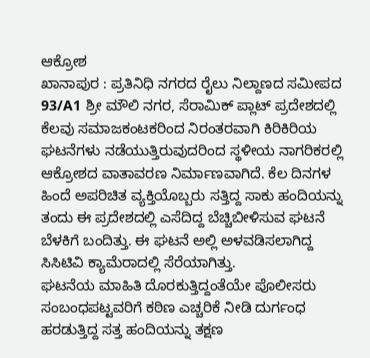ಆಕ್ರೋಶ
ಖಾನಾಪುರ : ಪ್ರತಿನಿಧಿ ನಗರದ ರೈಲು ನಿಲ್ದಾಣದ ಸಮೀಪದ 93/A1 ಶ್ರೀ ಮೌಲಿ ನಗರ, ಸೆರಾಮಿಕ್ ಪ್ಲಾಟ್ ಪ್ರದೇಶದಲ್ಲಿ ಕೆಲವು ಸಮಾಜಕಂಟಕರಿಂದ ನಿರಂತರವಾಗಿ ಕಿರಿಕಿರಿಯ ಘಟನೆಗಳು ನಡೆಯುತ್ತಿರುವುದರಿಂದ ಸ್ಥಳೀಯ ನಾಗರಿಕರಲ್ಲಿ ಆಕ್ರೋಶದ ವಾತಾವರಣ ನಿರ್ಮಾಣವಾಗಿದೆ. ಕೆಲ ದಿನಗಳ ಹಿಂದೆ ಅಪರಿಚಿತ ವ್ಯಕ್ತಿಯೊಬ್ಬರು ಸತ್ತಿದ್ದ ಸಾಕು ಹಂದಿಯನ್ನು ತಂದು ಈ ಪ್ರದೇಶದಲ್ಲಿ ಎಸೆದಿದ್ದ ಬೆಚ್ಚಿಬೀಳಿಸುವ ಘಟನೆ ಬೆಳಕಿಗೆ ಬಂದಿತ್ತು. ಈ ಘಟನೆ ಅಲ್ಲಿ ಅಳವಡಿಸಲಾಗಿದ್ದ ಸಿಸಿಟಿವಿ ಕ್ಯಾಮೆರಾದಲ್ಲಿ ಸೆರೆಯಾಗಿತ್ತು.
ಘಟನೆಯ ಮಾಹಿತಿ ದೊರಕುತ್ತಿದ್ದಂತೆಯೇ ಪೊಲೀಸರು ಸಂಬಂಧಪಟ್ಟವರಿಗೆ ಕಠಿಣ ಎಚ್ಚರಿಕೆ ನೀಡಿ ದುರ್ಗಂಧ ಹರಡುತ್ತಿದ್ದ ಸತ್ತ ಹಂದಿಯನ್ನು ತಕ್ಷಣ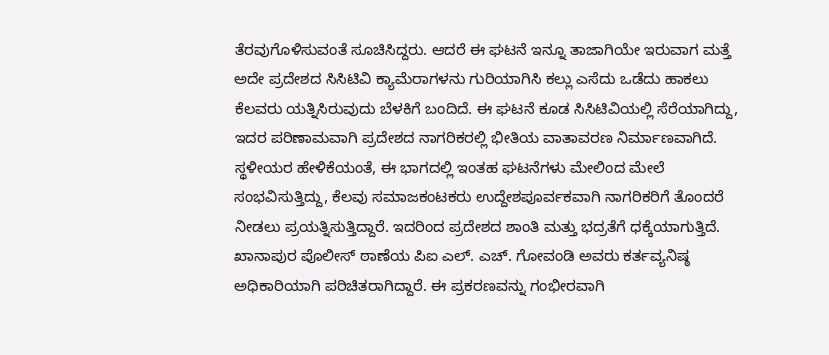ತೆರವುಗೊಳಿಸುವಂತೆ ಸೂಚಿಸಿದ್ದರು. ಆದರೆ ಈ ಘಟನೆ ಇನ್ನೂ ತಾಜಾಗಿಯೇ ಇರುವಾಗ ಮತ್ತೆ ಅದೇ ಪ್ರದೇಶದ ಸಿಸಿಟಿವಿ ಕ್ಯಾಮೆರಾಗಳನು ಗುರಿಯಾಗಿಸಿ ಕಲ್ಲು ಎಸೆದು ಒಡೆದು ಹಾಕಲು ಕೆಲವರು ಯತ್ನಿಸಿರುವುದು ಬೆಳಕಿಗೆ ಬಂದಿದೆ. ಈ ಘಟನೆ ಕೂಡ ಸಿಸಿಟಿವಿಯಲ್ಲಿ ಸೆರೆಯಾಗಿದ್ದು, ಇದರ ಪರಿಣಾಮವಾಗಿ ಪ್ರದೇಶದ ನಾಗರಿಕರಲ್ಲಿ ಭೀತಿಯ ವಾತಾವರಣ ನಿರ್ಮಾಣವಾಗಿದೆ.
ಸ್ಥಳೀಯರ ಹೇಳಿಕೆಯಂತೆ, ಈ ಭಾಗದಲ್ಲಿ ಇಂತಹ ಘಟನೆಗಳು ಮೇಲಿಂದ ಮೇಲೆ ಸಂಭವಿಸುತ್ತಿದ್ದು, ಕೆಲವು ಸಮಾಜಕಂಟಕರು ಉದ್ದೇಶಪೂರ್ವಕವಾಗಿ ನಾಗರಿಕರಿಗೆ ತೊಂದರೆ ನೀಡಲು ಪ್ರಯತ್ನಿಸುತ್ತಿದ್ದಾರೆ. ಇದರಿಂದ ಪ್ರದೇಶದ ಶಾಂತಿ ಮತ್ತು ಭದ್ರತೆಗೆ ಧಕ್ಕೆಯಾಗುತ್ತಿದೆ.
ಖಾನಾಪುರ ಪೊಲೀಸ್ ಠಾಣೆಯ ಪಿಐ ಎಲ್. ಎಚ್. ಗೋವಂಡಿ ಅವರು ಕರ್ತವ್ಯನಿಷ್ಠ ಅಧಿಕಾರಿಯಾಗಿ ಪರಿಚಿತರಾಗಿದ್ದಾರೆ. ಈ ಪ್ರಕರಣವನ್ನು ಗಂಭೀರವಾಗಿ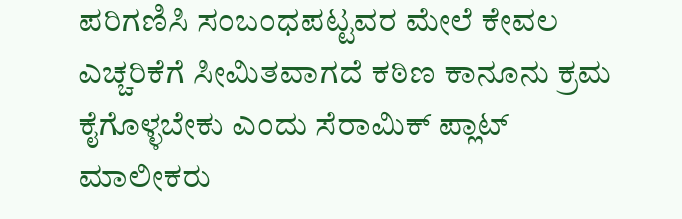ಪರಿಗಣಿಸಿ ಸಂಬಂಧಪಟ್ಟವರ ಮೇಲೆ ಕೇವಲ ಎಚ್ಚರಿಕೆಗೆ ಸೀಮಿತವಾಗದೆ ಕಠಿಣ ಕಾನೂನು ಕ್ರಮ ಕೈಗೊಳ್ಳಬೇಕು ಎಂದು ಸೆರಾಮಿಕ್ ಪ್ಲಾಟ್ ಮಾಲೀಕರು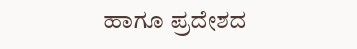ಹಾಗೂ ಪ್ರದೇಶದ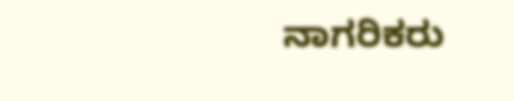ನಾಗರಿಕರು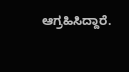ಆಗ್ರಹಿಸಿದ್ದಾರೆ.